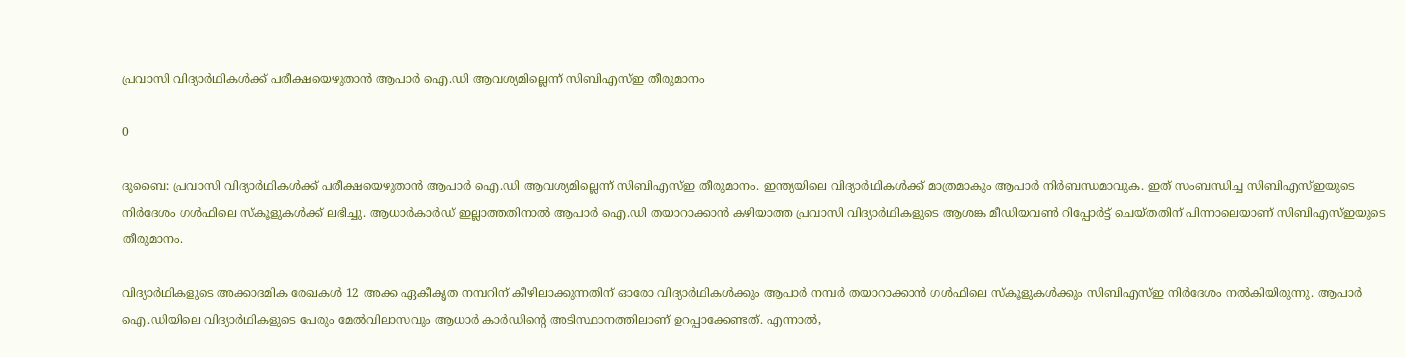പ്രവാസി വിദ്യാർഥികൾക്ക് പരീക്ഷയെഴുതാൻ ആപാർ ഐ.ഡി ആവശ്യമില്ലെന്ന് സിബിഎസ്ഇ തീരുമാനം

0

ദുബൈ: പ്രവാസി വിദ്യാർഥികൾക്ക് പരീക്ഷയെഴുതാൻ ആപാർ ഐ.ഡി ആവശ്യമില്ലെന്ന് സിബിഎസ്ഇ തീരുമാനം. ഇന്ത്യയിലെ വിദ്യാർഥികൾക്ക് മാത്രമാകും ആപാർ നിർബന്ധമാവുക. ഇത് സംബന്ധിച്ച സിബിഎസ്ഇയുടെ നിർദേശം ഗൾഫിലെ സ്കൂളുകൾക്ക് ലഭിച്ചു. ആധാർകാർഡ് ഇല്ലാത്തതിനാൽ ആപാർ ഐ.ഡി തയാറാക്കാൻ കഴിയാത്ത പ്രവാസി വിദ്യാർഥികളുടെ ആശങ്ക മീഡിയവൺ റിപ്പോർട്ട് ചെയ്തതിന് പിന്നാലെയാണ് സിബിഎസ്ഇയുടെ തീരുമാനം.

വിദ്യാർഥികളുടെ അക്കാദമിക രേഖകൾ 12 അക്ക ഏകീകൃത നമ്പറിന് കീഴിലാക്കുന്നതിന് ഓരോ വിദ്യാർഥികൾക്കും ആപാർ നമ്പർ തയാറാക്കാൻ ഗൾഫിലെ സ്കൂളുകൾക്കും സിബിഎസ്ഇ നിർദേശം നൽകിയിരുന്നു. ആപാർ ഐ.ഡിയിലെ വിദ്യാർഥികളുടെ പേരും മേൽവിലാസവും ആധാർ കാർഡിന്റെ അടിസ്ഥാനത്തിലാണ് ഉറപ്പാക്കേണ്ടത്. എന്നാൽ,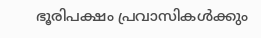ഭൂരിപക്ഷം പ്രവാസികൾക്കും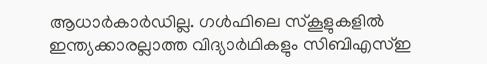ആധാർകാർഡില്ല. ഗൾഫിലെ സ്കൂളുകളിൽ ഇന്ത്യക്കാരല്ലാത്ത വിദ്യാർഥികളും സിബിഎസ്ഇ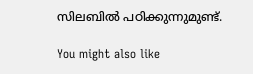സിലബിൽ പഠിക്കുന്നുമുണ്ട്.

You might also like